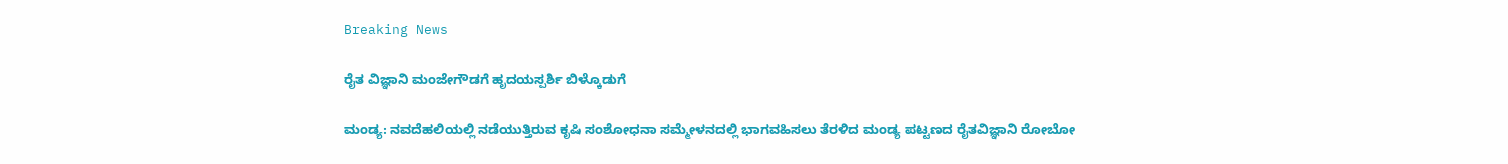Breaking News

ರೈತ ವಿಜ್ಞಾನಿ ಮಂಜೇಗೌಡಗೆ ಹೃದಯಸ್ಪರ್ಶಿ ಬಿಳ್ಕೊಡುಗೆ

ಮಂಡ್ಯ: ನವದೆಹಲಿಯಲ್ಲಿ ನಡೆಯುತ್ತಿರುವ ಕೃಷಿ ಸಂಶೋಧನಾ ಸಮ್ಮೇಳನದಲ್ಲಿ ಭಾಗವಹಿಸಲು ತೆರಳಿದ ಮಂಡ್ಯ ಪಟ್ಟಣದ ರೈತವಿಜ್ಞಾನಿ ರೋಬೋ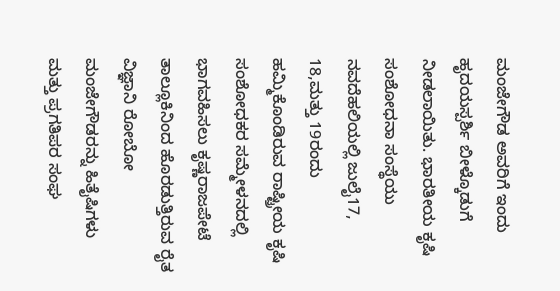ಮಂಜೇಗೌಡ ಅವರಿಗೆ ಇಂದು ಹೃದಯಸ್ಪರ್ಶಿ ಬೀಳ್ಕೊಡುಗೆ ನೀಡಲಾಯಿತು. ಭಾರತೀಯ ಕೃಷಿ ಸಂಶೋಧನಾ ಸಂಸ್ಥೆಯು ನವದೆಹಲಿಯಲ್ಲಿ ಜುಲೈ17, 18,ಮತ್ತು 19ರಂದು ಹಮ್ಮಿಕೊಂಡಿರುವ ರಾಷ್ಟ್ರೀಯ ಕೃಷಿ ಸಂಶೋಧಕರ ಸಮ್ಮೇಳನದಲ್ಲಿ ಭಾಗವಹಿಸಲು ಕೃಷ್ಣರಾಜಪೇಟೆ ತಾಲ್ಲೂಕಿನಿಂದ ಹೊರಡುತ್ತಿರುವ ರೈತ ವಿಜ್ಞಾನಿ ರೋಬೋ ಮಂಜೇಗೌಡರನ್ನು ಹಿತೈಷಿಗಳು ಮತ್ತು ಪ್ರಗತಿಪರ ಸಂಘ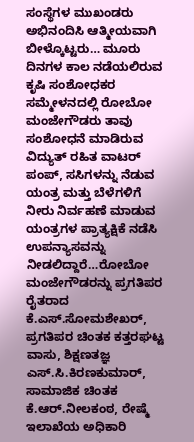ಸಂಸ್ಥೆಗಳ ಮುಖಂಡರು ಅಭಿನಂದಿಸಿ ಆತ್ಮೀಯವಾಗಿ ಬೀಳ್ಕೊಟ್ಟರು… ಮೂರು ದಿನಗಳ ಕಾಲ ನಡೆಯಲಿರುವ ಕೃಷಿ ಸಂಶೋಧಕರ ಸಮ್ಮೇಳನದಲ್ಲಿ ರೋಬೋ ಮಂಜೇಗೌಡರು ತಾವು ಸಂಶೋಧನೆ ಮಾಡಿರುವ ವಿದ್ಯುತ್ ರಹಿತ ವಾಟರ್ ಪಂಪ್, ಸಸಿಗಳನ್ನು ನೆಡುವ ಯಂತ್ರ ಮತ್ತು ಬೆಳೆಗಳಿಗೆ ನೀರು ನಿರ್ವಹಣೆ ಮಾಡುವ ಯಂತ್ರಗಳ ಪ್ರಾತ್ಯಕ್ಷಿಕೆ ನಡೆಸಿ ಉಪನ್ಯಾಸವನ್ನು ನೀಡಲಿದ್ದಾರೆ…ರೋಬೋ ಮಂಜೇಗೌಡರನ್ನು ಪ್ರಗತಿಪರ ರೈತರಾದ ಕೆ.ಎಸ್.ಸೋಮಶೇಖರ್, ಪ್ರಗತಿಪರ ಚಿಂತಕ ಕತ್ತರಘಟ್ಟ ವಾಸು, ಶಿಕ್ಷಣತಜ್ಞ ಎಸ್.ಸಿ.ಕಿರಣಕುಮಾರ್, ಸಾಮಾಜಿಕ ಚಿಂತಕ ಕೆ.ಆರ್.ನೀಲಕಂಠ, ರೇಷ್ಮೆ ಇಲಾಖೆಯ ಅಧಿಕಾರಿ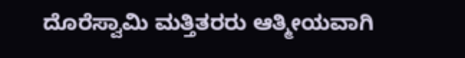ದೊರೆಸ್ವಾಮಿ ಮತ್ತಿತರರು ಆತ್ಮೀಯವಾಗಿ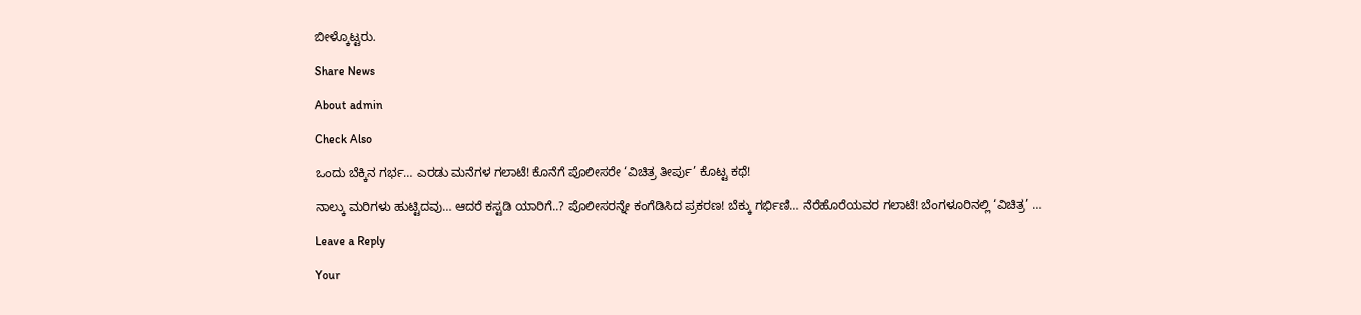ಬೀಳ್ಕೊಟ್ಟರು.

Share News

About admin

Check Also

ಒಂದು ಬೆಕ್ಕಿನ ಗರ್ಭ… ಎರಡು ಮನೆಗಳ ಗಲಾಟೆ! ಕೊನೆಗೆ ಪೊಲೀಸರೇ ‘ವಿಚಿತ್ರ ತೀರ್ಪು’ ಕೊಟ್ಟ ಕಥೆ!

ನಾಲ್ಕು ಮರಿಗಳು ಹುಟ್ಟಿದವು… ಆದರೆ ಕಸ್ಟಡಿ ಯಾರಿಗೆ..? ಪೊಲೀಸರನ್ನೇ ಕಂಗೆಡಿಸಿದ ಪ್ರಕರಣ! ಬೆಕ್ಕು ಗರ್ಭಿಣಿ… ನೆರೆಹೊರೆಯವರ ಗಲಾಟೆ! ಬೆಂಗಳೂರಿನಲ್ಲಿ ‘ವಿಚಿತ್ರ’ …

Leave a Reply

Your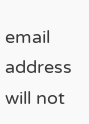email address will not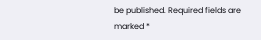be published. Required fields are marked *